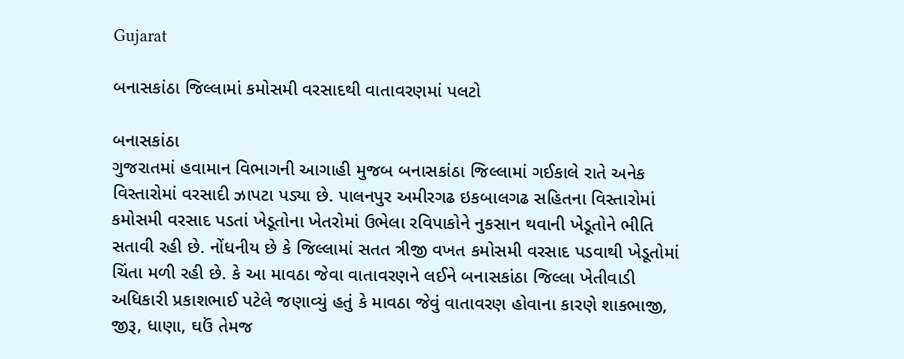Gujarat

બનાસકાંઠા જિલ્લામાં કમોસમી વરસાદથી વાતાવરણમાં પલટો

બનાસકાંઠા
ગુજરાતમાં હવામાન વિભાગની આગાહી મુજબ બનાસકાંઠા જિલ્લામાં ગઈકાલે રાતે અનેક વિસ્તારોમાં વરસાદી ઝાપટા પડ્યા છે. પાલનપુર અમીરગઢ ઇકબાલગઢ સહિતના વિસ્તારોમાં કમોસમી વરસાદ પડતાં ખેડૂતોના ખેતરોમાં ઉભેલા રવિપાકોને નુકસાન થવાની ખેડૂતોને ભીતિ સતાવી રહી છે. નોંધનીય છે કે જિલ્લામાં સતત ત્રીજી વખત કમોસમી વરસાદ પડવાથી ખેડૂતોમાં ચિંતા મળી રહી છે. કે આ માવઠા જેવા વાતાવરણને લઈને બનાસકાંઠા જિલ્લા ખેતીવાડી અધિકારી પ્રકાશભાઈ પટેલે જણાવ્યું હતું કે માવઠા જેવું વાતાવરણ હોવાના કારણે શાકભાજી, જીરૂ, ધાણા, ઘઉં તેમજ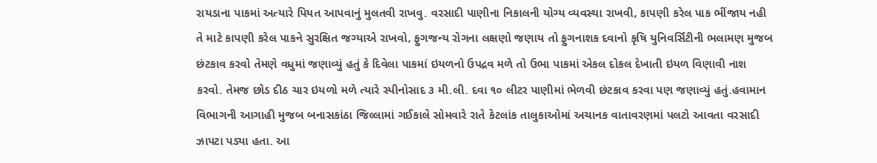રાયડાના પાકમાં અત્યારે પિયત આપવાનું મુલતવી રાખવુ. વરસાદી પાણીના નિકાલની યોગ્ય વ્યવસ્થા રાખવી, કાપણી કરેલ પાક ભીંજાય નહી તે માટે કાપણી કરેલ પાકને સુરક્ષિત જગ્યાએ રાખવો, ફુગજન્ય રોગના લક્ષણો જણાય તો ફુગનાશક દવાનો કૃષિ યુનિવર્સિટીની ભલામણ મુજબ છંટકાવ કરવો તેમણે વધુમાં જણાવ્યું હતું કે દિવેલા પાકમાં ઇયળનો ઉપદ્રવ મળે તો ઉભા પાકમાં એકલ દોકલ દેખાતી ઇયળ વિણાવી નાશ કરવો. તેમજ છોડ દીઠ ચાર ઇયળો મળે ત્યારે સ્પીનોસાદ ૩ મી.લી. દવા ૧૦ લીટર પાણીમાં ભેળવી છંટકાવ કરવા પણ જણાવ્યું હતું.હવામાન વિભાગની આગાહી મુજબ બનાસકાંઠા જિલ્લામાં ગઈકાલે સોમવારે રાતે કેટલાંક તાલુકાઓમાં અચાનક વાતાવરણમાં પલટો આવતા વરસાદી ઝાપટા પડ્યા હતા. આ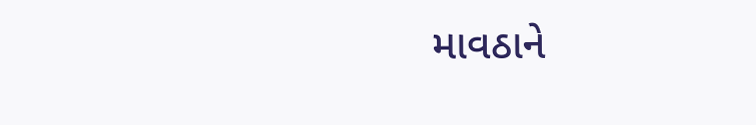માવઠાને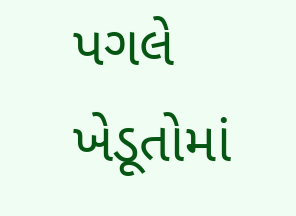પગલે ખેડૂતોમાં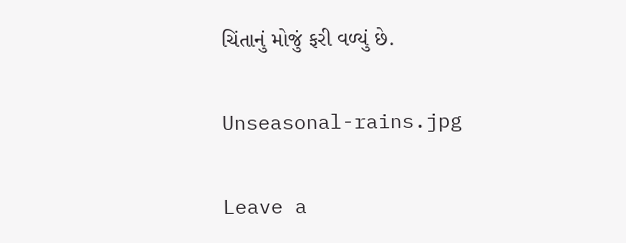ચિંતાનું મોજું ફરી વળ્યું છે.

Unseasonal-rains.jpg

Leave a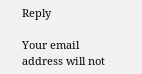Reply

Your email address will not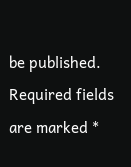be published. Required fields are marked *